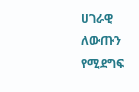ሀገራዊ ለውጡን የሚደግፍ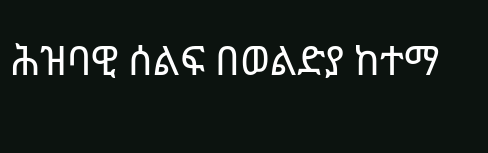ሕዝባዊ ሰልፍ በወልድያ ከተማ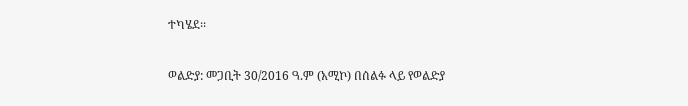ተካሄደ፡፡

ወልድያ: መጋቢት 30/2016 ዓ.ም (አሚኮ) በሰልፉ ላይ የወልድያ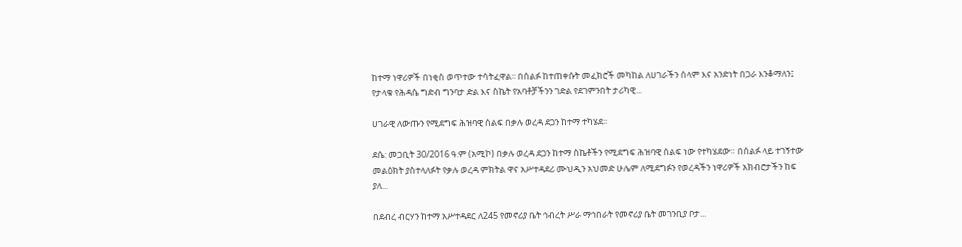ከተማ ነዋሪዎች በነቂስ ወጥተው ተሳትፈዋል፡፡ በሰልፉ ከተጠቀሱት መፈክሮች መካከል ለሀገራችን ሰላም እና አንድነት በጋራ እንቆማለን፤ የታላቁ የሕዳሴ ግድብ ግንባታ ድል እና ስኬት የአባቶቻችንን ገድል የደገምንበት ታሪካዊ...

ሀገራዊ ለውጡን የሚደግፍ ሕዝባዊ ሰልፍ በቃሉ ወረዳ ደጋን ከተማ ተካሄደ፡፡

ደሴ: መጋቢት 30/2016 ዓ.ም (አሚኮ) በቃሉ ወረዳ ደጋን ከተማ ስኬቶችን የሚደግፍ ሕዝባዊ ሰልፍ ነው የተካሄደው። በሰልፉ ላይ ተገኝተው መልዕክት ያስተላለፉት የቃሉ ወረዳ ምክትል ዋና አሥተዳደሪ ሙህዲን አህመድ ሁሌም ለሚደግፉን የወረዳችን ነዋሪዎች አክብሮታችን ከፍ ያለ...

በደብረ ብርሃን ከተማ አሥተዳደር ለ245 የመኖሪያ ቤት ኅብረት ሥራ ማኅበራት የመኖሪያ ቤት መገንቢያ ቦታ...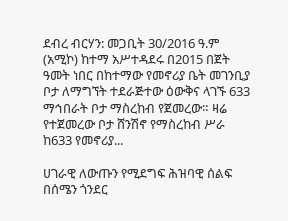ደብረ ብርሃን: መጋቢት 30/2016 ዓ.ም (አሚኮ) ከተማ አሥተዳደሩ በ2015 በጀት ዓመት ነበር በከተማው የመኖሪያ ቤት መገንቢያ ቦታ ለማግኘት ተደራጅተው ዕውቅና ላገኙ 633 ማኅበራት ቦታ ማስረከብ የጀመረው። ዛሬ የተጀመረው ቦታ ሸንሽኖ የማስረከብ ሥራ ከ633 የመኖሪያ...

ሀገራዊ ለውጡን የሚደግፍ ሕዝባዊ ሰልፍ በሰሜን ጎንደር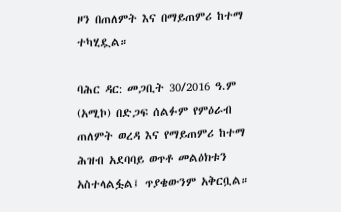ዞን በጠለምት እና በማይጠምሪ ከተማ ተካሂዷል።

ባሕር ዳር: መጋቢት 30/2016 ዓ.ም (አሚኮ) በድጋፍ ሰልፉም የምዕራብ ጠለምት ወረዳ እና የማይጠምሪ ከተማ ሕዝብ አደባባይ ወጥቶ መልዕክቱን አስተላልፏል፤ ጥያቄውንም አቅርቧል።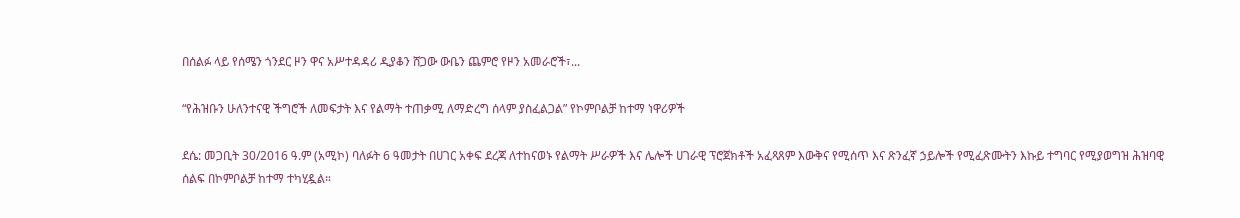በሰልፉ ላይ የሰሜን ጎንደር ዞን ዋና አሥተዳዳሪ ዲያቆን ሸጋው ውቤን ጨምሮ የዞን አመራሮች፣...

“የሕዝቡን ሁለንተናዊ ችግሮች ለመፍታት እና የልማት ተጠቃሚ ለማድረግ ሰላም ያስፈልጋል” የኮምቦልቻ ከተማ ነዋሪዎች

ደሴ: መጋቢት 30/2016 ዓ.ም (አሚኮ) ባለፉት 6 ዓመታት በሀገር አቀፍ ደረጃ ለተከናወኑ የልማት ሥራዎች እና ሌሎች ሀገራዊ ፕሮጀክቶች አፈጻጸም እውቅና የሚሰጥ እና ጽንፈኛ ኃይሎች የሚፈጽሙትን እኩይ ተግባር የሚያወግዝ ሕዝባዊ ሰልፍ በኮምቦልቻ ከተማ ተካሂዷል።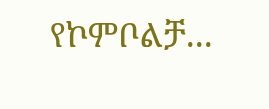የኮምቦልቻ...